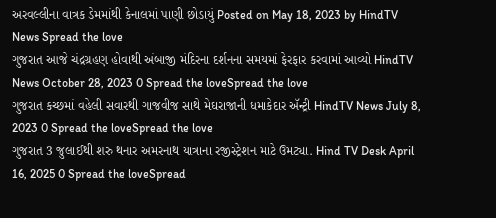અરવલ્લીના વાત્રક ડેમમાંથી કેનાલમાં પાણી છોડાયું Posted on May 18, 2023 by HindTV News Spread the love
ગુજરાત આજે ચંદ્રગ્રહણ હોવાથી અંબાજી મંદિરના દર્શનના સમયમાં ફેરફાર કરવામાં આવ્યો HindTV News October 28, 2023 0 Spread the loveSpread the love
ગુજરાત કચ્છમાં વહેલી સવારથી ગાજવીજ સાથે મેઘરાજાની ધમાકેદાર ઍન્ટ્રી HindTV News July 8, 2023 0 Spread the loveSpread the love
ગુજરાત 3 જુલાઈથી શરુ થનાર અમરનાથ યાત્રાના રજીસ્ટ્રેશન માટે ઉમટ્યા. Hind TV Desk April 16, 2025 0 Spread the loveSpread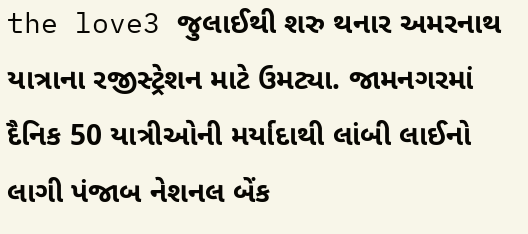the love3 જુલાઈથી શરુ થનાર અમરનાથ યાત્રાના રજીસ્ટ્રેશન માટે ઉમટ્યા. જામનગરમાં દૈનિક 50 યાત્રીઓની મર્યાદાથી લાંબી લાઈનો લાગી પંજાબ નેશનલ બેંક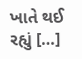ખાતે થઈ રહ્યું […]